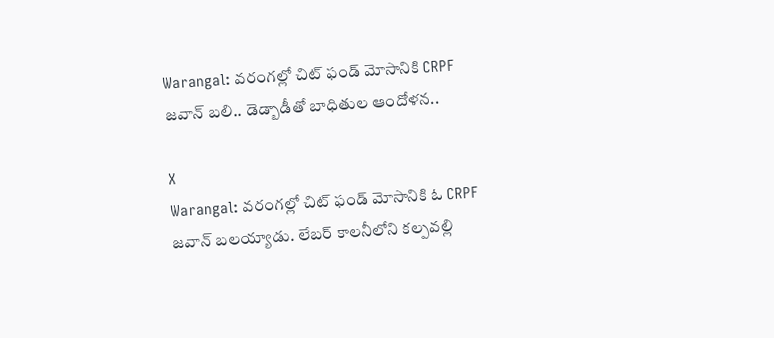Warangal: వరంగల్లో చిట్ ఫండ్ మోసానికి CRPF జవాన్ బలి.. డెడ్బాడీతో బాధితుల ఆందోళన..

X
Warangal: వరంగల్లో చిట్ ఫండ్ మోసానికి ఓ CRPF జవాన్ బలయ్యాడు. లేబర్ కాలనీలోని కల్పవల్లి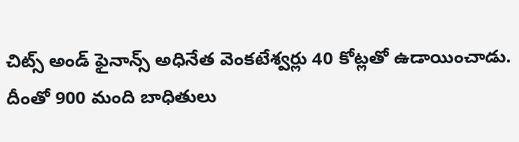చిట్స్ అండ్ ఫైనాన్స్ అధినేత వెంకటేశ్వర్లు 40 కోట్లతో ఉడాయించాడు. దీంతో 900 మంది బాధితులు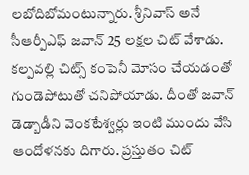లబోదిబోమంటున్నారు. శ్రీనివాస్ అనే సీఆర్పీఎఫ్ జవాన్ 25 లక్షల చిట్ వేశాడు. కల్పవల్లి చిట్స్ కంపెనీ మోసం చేయడంతో గుండెపోటుతో చనిపోయాడు. దీంతో జవాన్ డెడ్బాడీని వెంకటేశ్వర్లు ఇంటి ముందు వేసి ఆందోళనకు దిగారు. ప్రస్తుతం చిట్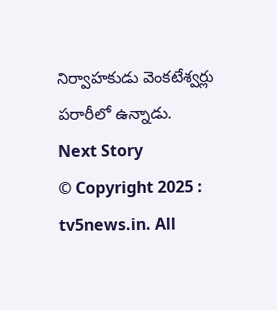నిర్వాహకుడు వెంకటేశ్వర్లు పరారీలో ఉన్నాడు.
Next Story
© Copyright 2025 : tv5news.in. All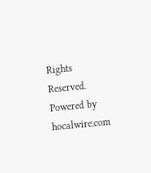Rights Reserved. Powered by hocalwire.com